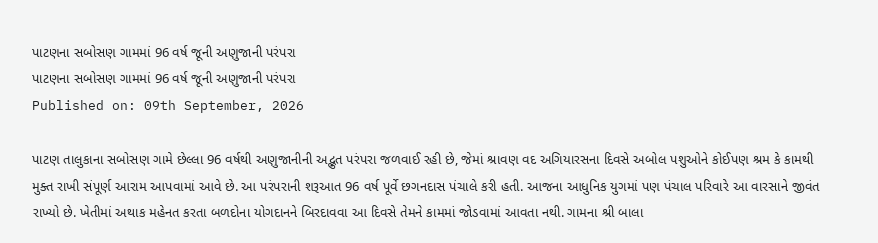પાટણના સબોસણ ગામમાં 96 વર્ષ જૂની અણુજાની પરંપરા
પાટણના સબોસણ ગામમાં 96 વર્ષ જૂની અણુજાની પરંપરા
Published on: 09th September, 2026

પાટણ તાલુકાના સબોસણ ગામે છેલ્લા 96 વર્ષથી અણુજાનીની અદ્ભુત પરંપરા જળવાઈ રહી છે, જેમાં શ્રાવણ વદ અગિયારસના દિવસે અબોલ પશુઓને કોઈપણ શ્રમ કે કામથી મુક્ત રાખી સંપૂર્ણ આરામ આપવામાં આવે છે. આ પરંપરાની શરૂઆત 96 વર્ષ પૂર્વે છગનદાસ પંચાલે કરી હતી. આજના આધુનિક યુગમાં પણ પંચાલ પરિવારે આ વારસાને જીવંત રાખ્યો છે. ખેતીમાં અથાક મહેનત કરતા બળદોના યોગદાનને બિરદાવવા આ દિવસે તેમને કામમાં જોડવામાં આવતા નથી. ગામના શ્રી બાલા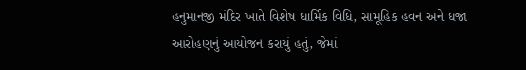હનુમાનજી મંદિર ખાતે વિશેષ ધાર્મિક વિધિ, સામૂહિક હવન અને ધજા આરોહણનું આયોજન કરાયું હતું, જેમાં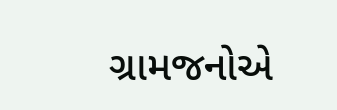ગ્રામજનોએ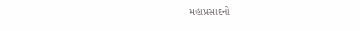મહાપ્રસાદનો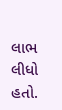લાભ લીધો હતો.